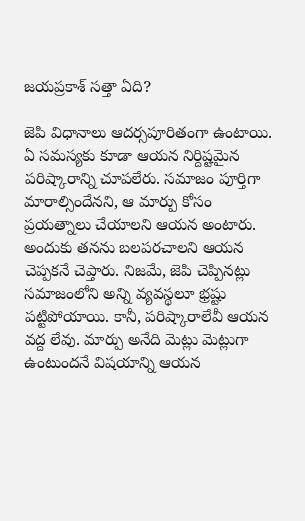జయప్రకాశ్ సత్తా ఏది?

జెపి విధానాలు ఆదర్సపూరితంగా ఉంటాయి. ఏ సమస్యకు కూడా ఆయన నిర్దిష్టమైన పరిష్కారాన్ని చూపలేరు. సమాజం పూర్తిగా మారాల్సిందేనని, ఆ మార్పు కోసం ప్రయత్నాలు చేయాలని ఆయన అంటారు. అందుకు తనను బలపరచాలని ఆయన చెప్పకనే చెప్తారు. నిజమే, జెపి చెప్పినట్లు సమాజంలోని అన్ని వ్యవస్థలూ భ్రష్టు పట్టిపోయాయి. కానీ, పరిష్కారాలేవీ ఆయన వద్ద లేవు. మార్పు అనేది మెట్లు మెట్లుగా ఉంటుందనే విషయాన్ని ఆయన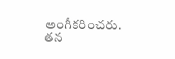అంగీకరించరు. తన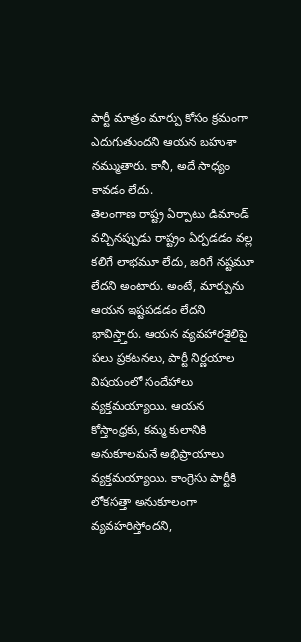పార్టీ మాత్రం మార్పు కోసం క్రమంగా ఎదుగుతుందని ఆయన బహుశా నమ్ముతారు. కానీ, అదే సాధ్యం కావడం లేదు.
తెలంగాణ రాష్ట్ర ఏర్పాటు డిమాండ్ వచ్చినప్పుడు రాష్ట్రం ఏర్పడడం వల్ల కలిగే లాభమూ లేదు, జరిగే నష్టమూ లేదని అంటారు. అంటే, మార్పును ఆయన ఇష్టపడడం లేదని భావిస్త్తారు. ఆయన వ్యవహారశైలిపై పలు ప్రకటనలు, పార్టీ నిర్ణయాల విషయంలో సందేహాలు వ్యక్తమయ్యాయి. ఆయన కోస్తాంధ్రకు, కమ్మ కులానికి అనుకూలమనే అభిప్రాయాలు వ్యక్తమయ్యాయి. కాంగ్రెసు పార్టీకి లోకసత్తా అనుకూలంగా వ్యవహరిస్తోందని,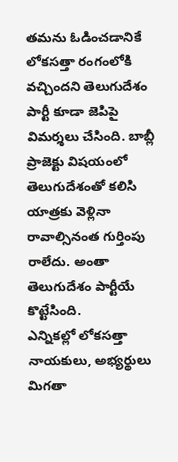తమను ఓడించడానికే లోకసత్తా రంగంలోకి వచ్చిందని తెలుగుదేశం పార్టీ కూడా జెపిపై విమర్శలు చేసింది. బాబ్లీ ప్రాజెక్టు విషయంలో తెలుగుదేశంతో కలిసి యాత్రకు వెళ్లినా రావాల్సినంత గుర్తింపు రాలేదు. అంతా తెలుగుదేశం పార్టీయే కొట్టేసింది.
ఎన్నికల్లో లోకసత్తా నాయకులు, అభ్యర్థులు మిగతా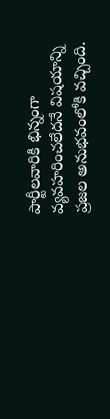పార్టీలవారికి భిన్నంగా వ్యవహరించలేదనే విషయాన్ని ప్రజల అనుభవంలోకి వచ్చింది.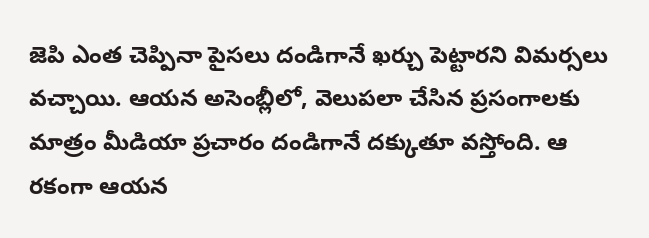జెపి ఎంత చెప్పినా పైసలు దండిగానే ఖర్చు పెట్టారని విమర్సలు వచ్చాయి. ఆయన అసెంబ్లీలో, వెలుపలా చేసిన ప్రసంగాలకు మాత్రం మీడియా ప్రచారం దండిగానే దక్కుతూ వస్తోంది. ఆ రకంగా ఆయన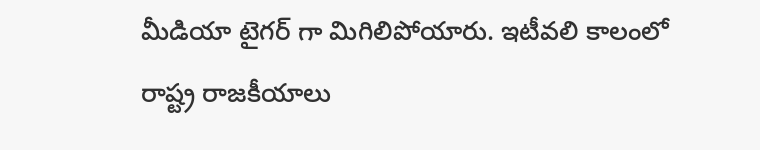మీడియా టైగర్ గా మిగిలిపోయారు. ఇటీవలి కాలంలో రాష్ట్ర రాజకీయాలు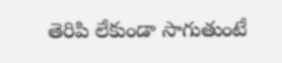తెరిపి లేకుండా సాగుతుంటే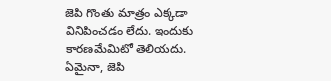జెపి గొంతు మాత్రం ఎక్కడా వినిపించడం లేదు. ఇందుకు కారణమేమిటో తెలియదు. ఏమైనా, జెపి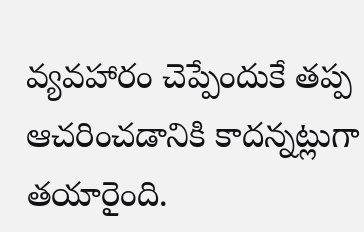వ్యవహారం చెప్పేందుకే తప్ప ఆచరించడానికి కాదన్నట్లుగా తయారైంది.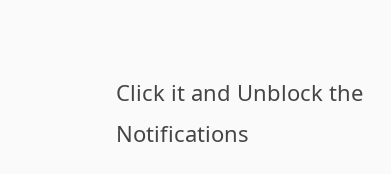Click it and Unblock the Notifications